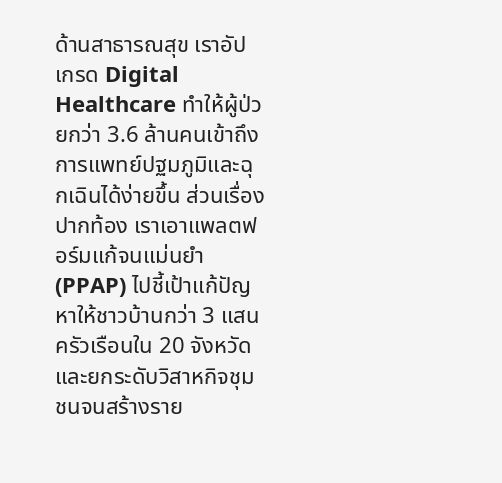ด้านสาธารณสุข เราอัปเกรด Digital Healthcare ทำให้ผู้ป่วยกว่า 3.6 ล้านคนเข้าถึงการแพทย์ปฐมภูมิและฉุกเฉินได้ง่ายขึ้น ส่วนเรื่องปากท้อง เราเอาแพลตฟอร์มแก้จนแม่นยำ (PPAP) ไปชี้เป้าแก้ปัญหาให้ชาวบ้านกว่า 3 แสนครัวเรือนใน 20 จังหวัด และยกระดับวิสาหกิจชุมชนจนสร้างราย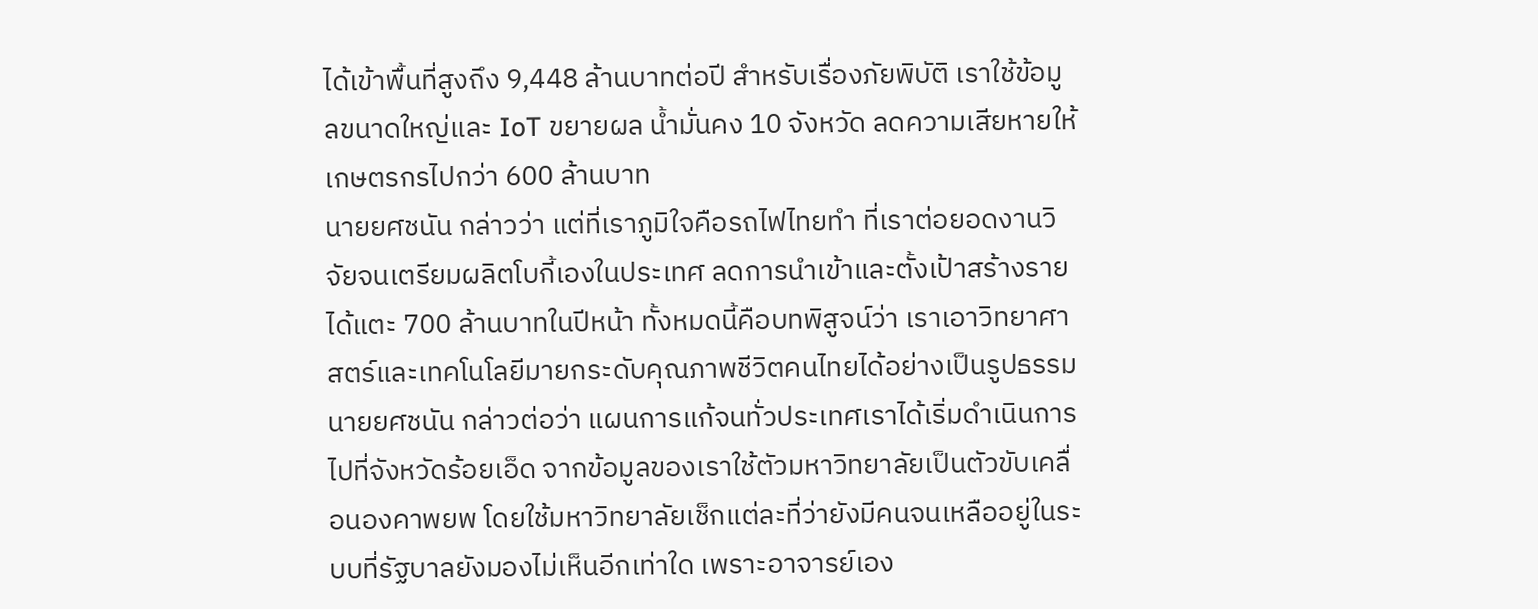ได้เข้าพื้นที่สูงถึง 9,448 ล้านบาทต่อปี สำหรับเรื่องภัยพิบัติ เราใช้ข้อมูลขนาดใหญ่และ IoT ขยายผล น้ำมั่นคง 10 จังหวัด ลดความเสียหายให้เกษตรกรไปกว่า 600 ล้านบาท
นายยศชนัน กล่าวว่า แต่ที่เราภูมิใจคือรถไฟไทยทำ ที่เราต่อยอดงานวิจัยจนเตรียมผลิตโบกี้เองในประเทศ ลดการนำเข้าและตั้งเป้าสร้างรายได้แตะ 700 ล้านบาทในปีหน้า ทั้งหมดนี้คือบทพิสูจน์ว่า เราเอาวิทยาศาสตร์และเทคโนโลยีมายกระดับคุณภาพชีวิตคนไทยได้อย่างเป็นรูปธรรม
นายยศชนัน กล่าวต่อว่า แผนการแก้จนทั่วประเทศเราได้เริ่มดำเนินการไปที่จังหวัดร้อยเอ็ด จากข้อมูลของเราใช้ตัวมหาวิทยาลัยเป็นตัวขับเคลื่อนองคาพยพ โดยใช้มหาวิทยาลัยเช็กแต่ละที่ว่ายังมีคนจนเหลืออยู่ในระบบที่รัฐบาลยังมองไม่เห็นอีกเท่าใด เพราะอาจารย์เอง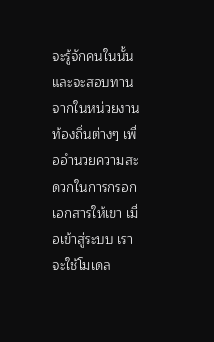จะรู้จักคนในนั้น และจะสอบทานจากในหน่วยงานท้องถิ่นต่างๆ เพื่ออำนวยความสะดวกในการกรอกเอกสารให้เขา เมื่อเข้าสู่ระบบ เราจะใช้โมเดล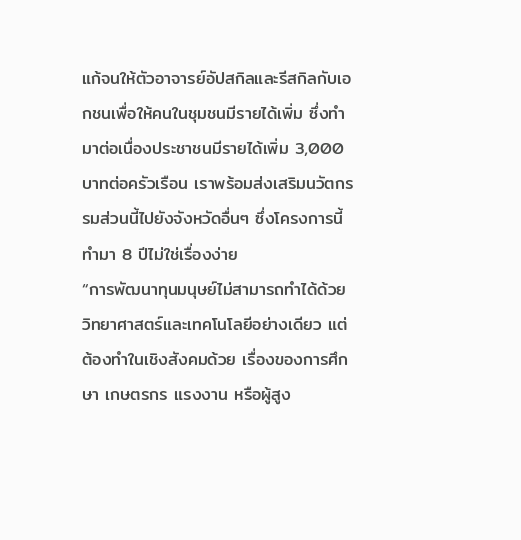แก้จนให้ตัวอาจารย์อัปสกิลและรีสกิลกับเอกชนเพื่อให้คนในชุมชนมีรายได้เพิ่ม ซึ่งทำมาต่อเนื่องประชาชนมีรายได้เพิ่ม 3,000 บาทต่อครัวเรือน เราพร้อมส่งเสริมนวัตกรรมส่วนนี้ไปยังจังหวัดอื่นๆ ซึ่งโครงการนี้ทำมา 8 ปีไม่ใช่เรื่องง่าย
“การพัฒนาทุนมนุษย์ไม่สามารถทำได้ด้วยวิทยาศาสตร์และเทคโนโลยีอย่างเดียว แต่ต้องทำในเชิงสังคมด้วย เรื่องของการศึกษา เกษตรกร แรงงาน หรือผู้สูง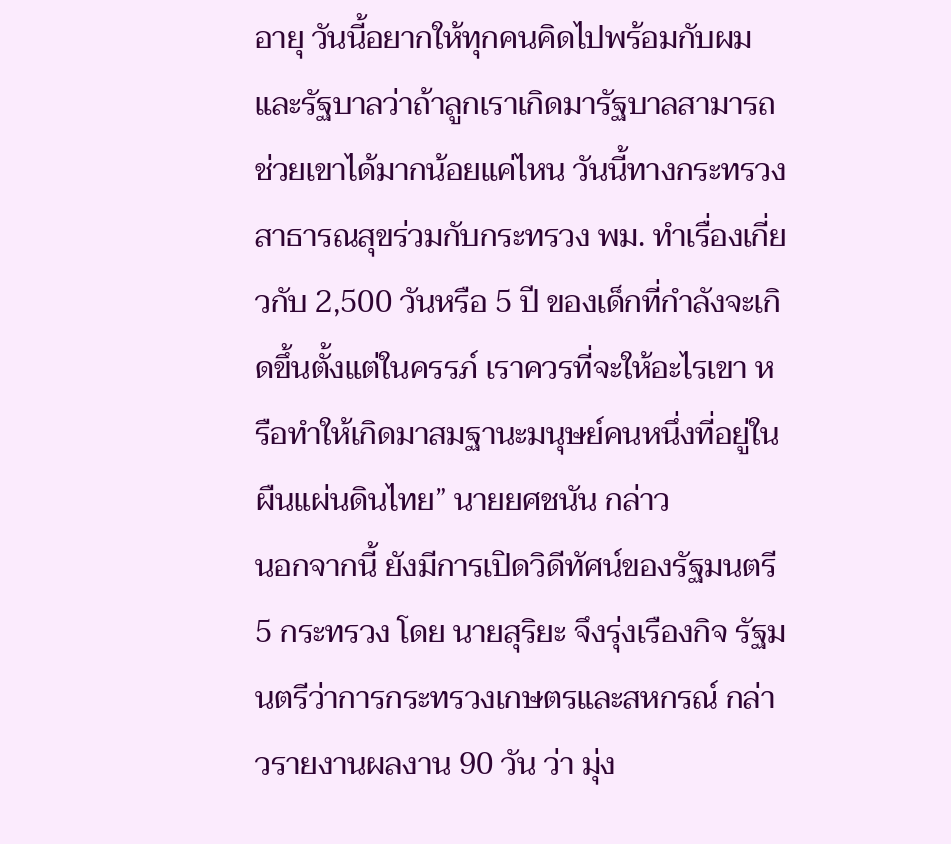อายุ วันนี้อยากให้ทุกคนคิดไปพร้อมกับผมและรัฐบาลว่าถ้าลูกเราเกิดมารัฐบาลสามารถช่วยเขาได้มากน้อยแค่ไหน วันนี้ทางกระทรวงสาธารณสุขร่วมกับกระทรวง พม. ทำเรื่องเกี่ยวกับ 2,500 วันหรือ 5 ปี ของเด็กที่กำลังจะเกิดขึ้นตั้งแต่ในครรภ์ เราควรที่จะให้อะไรเขา หรือทำให้เกิดมาสมฐานะมนุษย์คนหนึ่งที่อยู่ในผืนแผ่นดินไทย” นายยศชนัน กล่าว
นอกจากนี้ ยังมีการเปิดวิดีทัศน์ของรัฐมนตรี 5 กระทรวง โดย นายสุริยะ จึงรุ่งเรืองกิจ รัฐมนตรีว่าการกระทรวงเกษตรและสหกรณ์ กล่าวรายงานผลงาน 90 วัน ว่า มุ่ง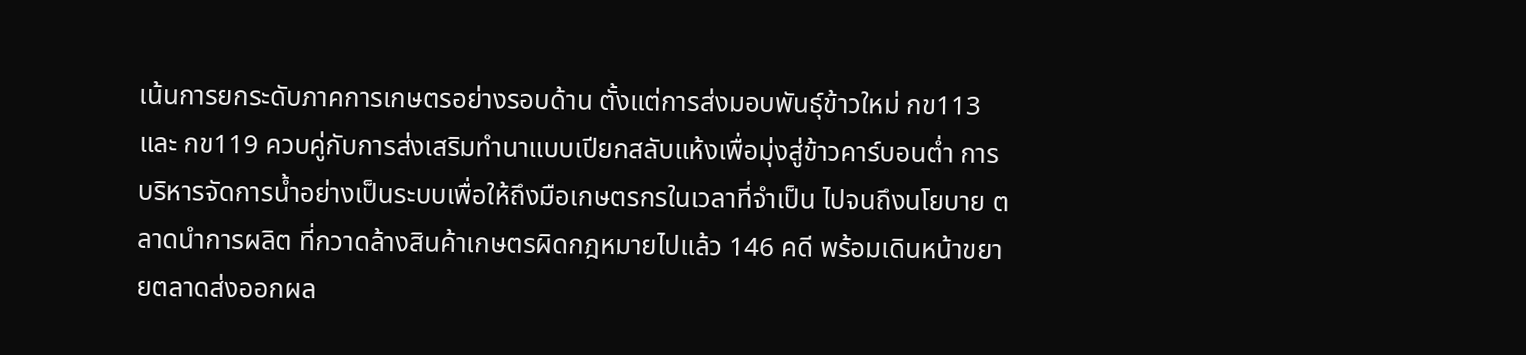เน้นการยกระดับภาคการเกษตรอย่างรอบด้าน ตั้งแต่การส่งมอบพันธุ์ข้าวใหม่ กข113 และ กข119 ควบคู่กับการส่งเสริมทำนาแบบเปียกสลับแห้งเพื่อมุ่งสู่ข้าวคาร์บอนต่ำ การบริหารจัดการน้ำอย่างเป็นระบบเพื่อให้ถึงมือเกษตรกรในเวลาที่จำเป็น ไปจนถึงนโยบาย ตลาดนำการผลิต ที่กวาดล้างสินค้าเกษตรผิดกฎหมายไปแล้ว 146 คดี พร้อมเดินหน้าขยายตลาดส่งออกผล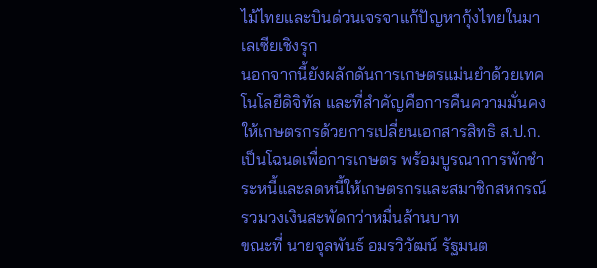ไม้ไทยและบินด่วนเจรจาแก้ปัญหากุ้งไทยในมาเลเซียเชิงรุก
นอกจากนี้ยังผลักดันการเกษตรแม่นยำด้วยเทคโนโลยีดิจิทัล และที่สำคัญคือการคืนความมั่นคงให้เกษตรกรด้วยการเปลี่ยนเอกสารสิทธิ ส.ป.ก. เป็นโฉนดเพื่อการเกษตร พร้อมบูรณาการพักชำระหนี้และลดหนี้ให้เกษตรกรและสมาชิกสหกรณ์รวมวงเงินสะพัดกว่าหมื่นล้านบาท
ขณะที่ นายจุลพันธ์ อมรวิวัฒน์ รัฐมนต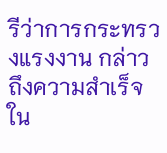รีว่าการกระทรวงแรงงาน กล่าวถึงความสำเร็จใน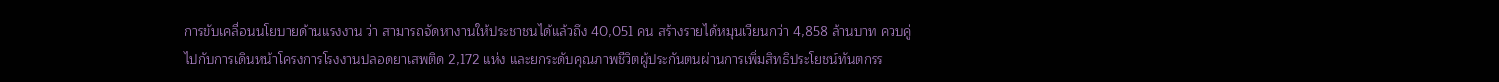การขับเคลื่อนนโยบายด้านแรงงาน ว่า สามารถจัดหางานให้ประชาชนได้แล้วถึง 40,051 คน สร้างรายได้หมุนเวียนกว่า 4,858 ล้านบาท ควบคู่ไปกับการเดินหน้าโครงการโรงงานปลอดยาเสพติด 2,172 แห่ง และยกระดับคุณภาพชีวิตผู้ประกันตนผ่านการเพิ่มสิทธิประโยชน์ทันตกรร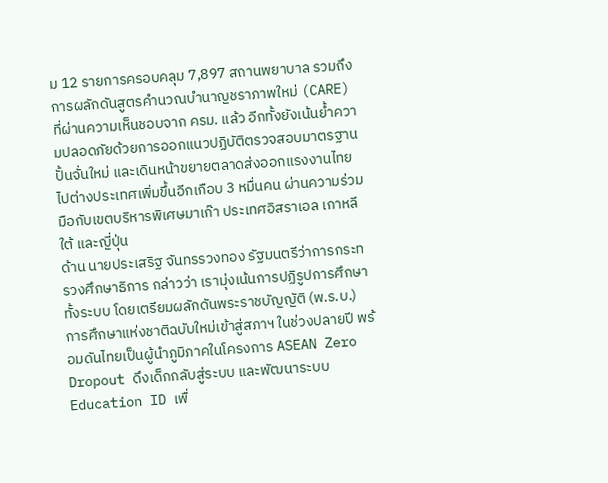ม 12 รายการครอบคลุม 7,897 สถานพยาบาล รวมถึงการผลักดันสูตรคำนวณบำนาญชราภาพใหม่ (CARE) ที่ผ่านความเห็นชอบจาก ครม. แล้ว อีกทั้งยังเน้นย้ำความปลอดภัยด้วยการออกแนวปฏิบัติตรวจสอบมาตรฐานปั้นจั่นใหม่ และเดินหน้าขยายตลาดส่งออกแรงงานไทยไปต่างประเทศเพิ่มขึ้นอีกเกือบ 3 หมื่นคน ผ่านความร่วมมือกับเขตบริหารพิเศษมาเก๊า ประเทศอิสราเอล เกาหลีใต้ และญี่ปุ่น
ด้าน นายประเสริฐ จันทรรวงทอง รัฐมนตรีว่าการกระทรวงศึกษาธิการ กล่าวว่า เรามุ่งเน้นการปฏิรูปการศึกษาทั้งระบบ โดยเตรียมผลักดันพระราชบัญญัติ (พ.ร.บ.) การศึกษาแห่งชาติฉบับใหม่เข้าสู่สภาฯ ในช่วงปลายปี พร้อมดันไทยเป็นผู้นำภูมิภาคในโครงการ ASEAN Zero Dropout ดึงเด็กกลับสู่ระบบ และพัฒนาระบบ Education ID เพื่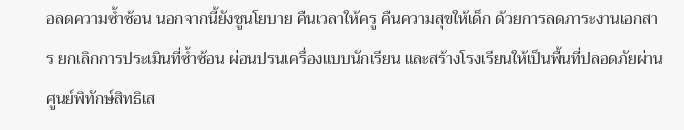อลดความซ้ำซ้อน นอกจากนี้ยังชูนโยบาย คืนเวลาให้ครู คืนความสุขให้เด็ก ด้วยการลดภาระงานเอกสาร ยกเลิกการประเมินที่ซ้ำซ้อน ผ่อนปรนเครื่องแบบนักเรียน และสร้างโรงเรียนให้เป็นพื้นที่ปลอดภัยผ่านศูนย์พิทักษ์สิทธิเส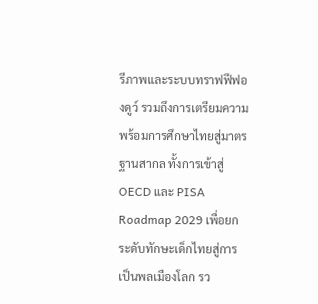รีภาพและระบบทราฟฟีฟองดูว์ รวมถึงการเตรียมความพร้อมการศึกษาไทยสู่มาตรฐานสากล ทั้งการเข้าสู่ OECD และ PISA Roadmap 2029 เพื่อยกระดับทักษะเด็กไทยสู่การเป็นพลเมืองโลก รว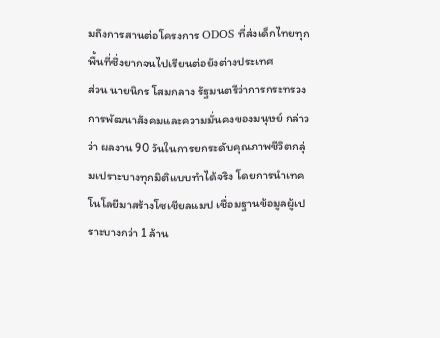มถึงการสานต่อโครงการ ODOS ที่ส่งเด็กไทยทุกพื้นที่ซึ่งยากจนไปเรียนต่อยังต่างประเทศ
ส่วน นายนิกร โสมกลาง รัฐมนตรีว่าการกระทรวงการพัฒนาสังคมและความมั่นคงของมนุษย์ กล่าวว่า ผลงาน 90 วันในการยกระดับคุณภาพชีวิตกลุ่มเปราะบางทุกมิติแบบทำได้จริง โดยการนำเทคโนโลยีมาสร้างโซเชียลแมป เชื่อมฐานข้อมูลผู้เปราะบางกว่า 1 ล้าน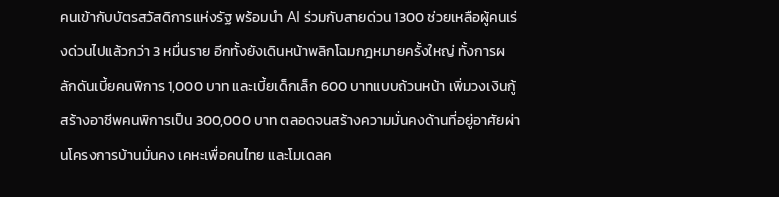คนเข้ากับบัตรสวัสดิการแห่งรัฐ พร้อมนำ AI ร่วมกับสายด่วน 1300 ช่วยเหลือผู้คนเร่งด่วนไปแล้วกว่า 3 หมื่นราย อีกทั้งยังเดินหน้าพลิกโฉมกฎหมายครั้งใหญ่ ทั้งการผลักดันเบี้ยคนพิการ 1,000 บาท และเบี้ยเด็กเล็ก 600 บาทแบบถ้วนหน้า เพิ่มวงเงินกู้สร้างอาชีพคนพิการเป็น 300,000 บาท ตลอดจนสร้างความมั่นคงด้านที่อยู่อาศัยผ่านโครงการบ้านมั่นคง เคหะเพื่อคนไทย และโมเดลค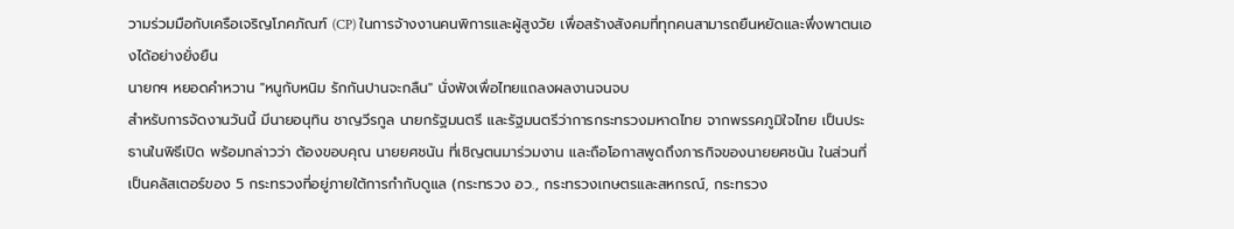วามร่วมมือกับเครือเจริญโภคภัณฑ์ (CP) ในการจ้างงานคนพิการและผู้สูงวัย เพื่อสร้างสังคมที่ทุกคนสามารถยืนหยัดและพึ่งพาตนเองได้อย่างยั่งยืน
นายกฯ หยอดคำหวาน "หนูกับหนิม รักกันปานจะกลืน" นั่งฟังเพื่อไทยแถลงผลงานจนจบ
สำหรับการจัดงานวันนี้ มีนายอนุทิน ชาญวีรกูล นายกรัฐมนตรี และรัฐมนตรีว่าการกระทรวงมหาดไทย จากพรรคภูมิใจไทย เป็นประธานในพิธีเปิด พร้อมกล่าวว่า ต้องขอบคุณ นายยศชนัน ที่เชิญตนมาร่วมงาน และถือโอกาสพูดถึงภารกิจของนายยศชนัน ในส่วนที่เป็นคลัสเตอร์ของ 5 กระทรวงที่อยู่ภายใต้การกำกับดูแล (กระทรวง อว., กระทรวงเกษตรและสหกรณ์, กระทรวง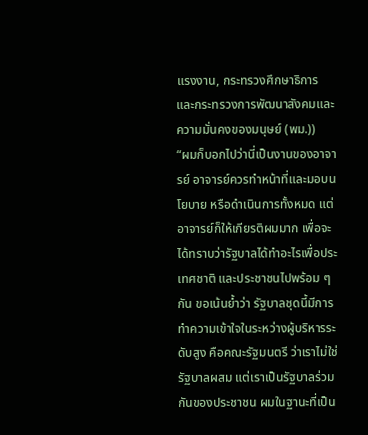แรงงาน, กระทรวงศึกษาธิการ และกระทรวงการพัฒนาสังคมและความมั่นคงของมนุษย์ (พม.))
“ผมก็บอกไปว่านี่เป็นงานของอาจารย์ อาจารย์ควรทำหน้าที่และมอบนโยบาย หรือดำเนินการทั้งหมด แต่อาจารย์ก็ให้เกียรติผมมาก เพื่อจะได้ทราบว่ารัฐบาลได้ทำอะไรเพื่อประเทศชาติ และประชาชนไปพร้อม ๆ กัน ขอเน้นย้ำว่า รัฐบาลชุดนี้มีการทำความเข้าใจในระหว่างผู้บริหารระดับสูง คือคณะรัฐมนตรี ว่าเราไม่ใช่รัฐบาลผสม แต่เราเป็นรัฐบาลร่วมกันของประชาชน ผมในฐานะที่เป็น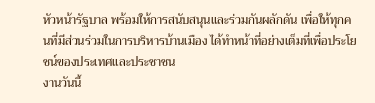หัวหน้ารัฐบาล พร้อมให้การสนับสนุนและร่วมกันผลักดัน เพื่อให้ทุกคนที่มีส่วนร่วมในการบริหารบ้านเมือง ได้ทำหน้าที่อย่างเต็มที่เพื่อประโยชน์ของประเทศและประชาชน
งานวันนี้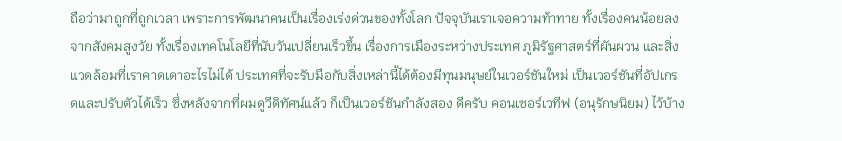ถือว่ามาถูกที่ถูกเวลา เพราะการพัฒนาคนเป็นเรื่องเร่งด่วนของทั้งโลก ปัจจุบันเราเจอความท้าทาย ทั้งเรื่องคนน้อยลงจากสังคมสูงวัย ทั้งเรื่องเทคโนโลยีที่นับวันเปลี่ยนเร็วขึ้น เรื่องการเมืองระหว่างประเทศ ภูมิรัฐศาสตร์ที่ผันผวน และสิ่งแวดล้อมที่เราคาดเดาอะไรไม่ได้ ประเทศที่จะรับมือกับสิ่งเหล่านี้ได้ต้องมีทุนมนุษย์ในเวอร์ชันใหม่ เป็นเวอร์ชันที่อัปเกรดและปรับตัวได้เร็ว ซึ่งหลังจากที่ผมดูวีดิทัศน์แล้ว ก็เป็นเวอร์ชันกำลังสอง ดีครับ คอนเซอร์เวทีฟ (อนุรักษนิยม) ไว้บ้าง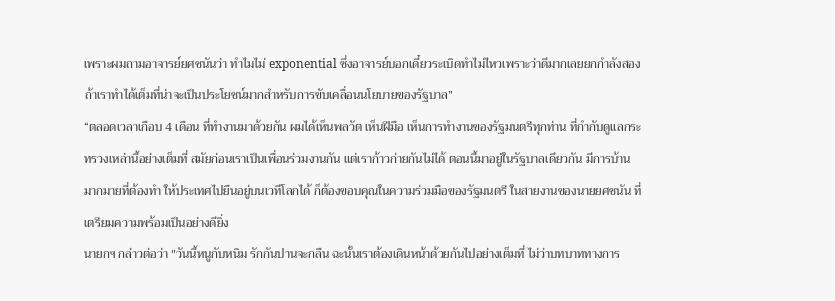เพราะผมถามอาจารย์ยศชนันว่า ทำไมไม่ exponential ซึ่งอาจารย์บอกเดี๋ยวระเบิดทำไม่ไหวเพราะว่าดีมากเลยยกกำลังสอง ถ้าเราทำได้เต็มที่น่าจะเป็นประโยชน์มากสำหรับการขับเคลื่อนนโยบายของรัฐบาล”
“ตลอดเวลาเกือบ 4 เดือน ที่ทำงานมาด้วยกัน ผมได้เห็นพลวัต เห็นฝีมือ เห็นการทำงานของรัฐมนตรีทุกท่าน ที่กำกับดูแลกระทรวงเหล่านี้อย่างเต็มที่ สมัยก่อนเราเป็นเพื่อนร่วมงานกัน แต่เราก้าวก่ายกันไม่ได้ ตอนนี้มาอยู่ในรัฐบาลเดียวกัน มีการบ้านมากมายที่ต้องทำ ให้ประเทศไปยืนอยู่บนเวทีโลกได้ ก็ต้องขอบคุณในความร่วมมือของรัฐมนตรี ในสายงานของนายยศชนัน ที่เตรียมความพร้อมเป็นอย่างดียิ่ง
นายกฯ กล่าวต่อว่า "วันนี้หนูกับหนิม รักกันปานจะกลืน ฉะนั้นเราต้องเดินหน้าด้วยกันไปอย่างเต็มที่ ไม่ว่าบทบาททางการ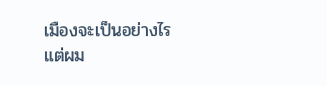เมืองจะเป็นอย่างไร แต่ผม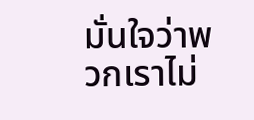มั่นใจว่าพวกเราไม่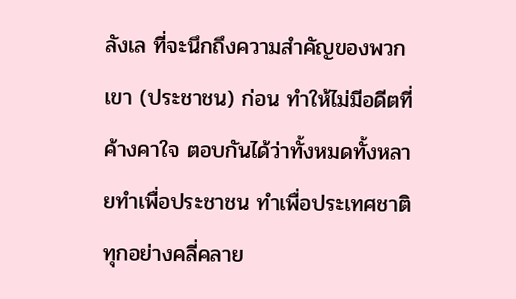ลังเล ที่จะนึกถึงความสำคัญของพวกเขา (ประชาชน) ก่อน ทำให้ไม่มีอดีตที่ค้างคาใจ ตอบกันได้ว่าทั้งหมดทั้งหลายทำเพื่อประชาชน ทำเพื่อประเทศชาติ ทุกอย่างคลี่คลาย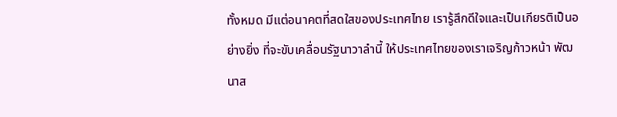ทั้งหมด มีแต่อนาคตที่สดใสของประเทศไทย เรารู้สึกดีใจและเป็นเกียรติเป็นอย่างยิ่ง ที่จะขับเคลื่อนรัฐนาวาลำนี้ ให้ประเทศไทยของเราเจริญก้าวหน้า พัฒนาส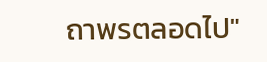ถาพรตลอดไป"